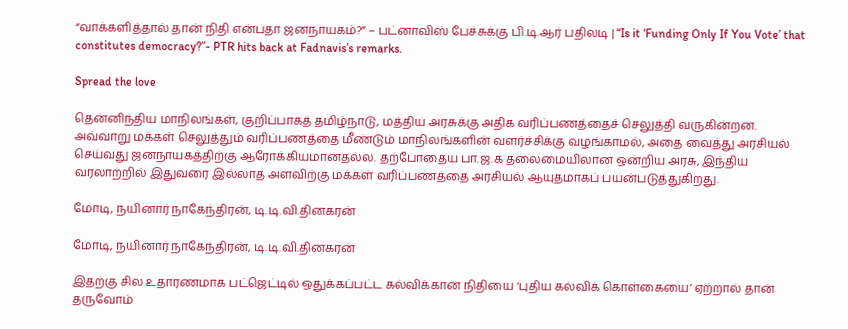“வாக்களித்தால் தான் நிதி என்பதா ஜனநாயகம்?” – பட்னாவிஸ் பேச்சுக்கு பி.டி.ஆர் பதிலடி | “Is it ‘Funding Only If You Vote’ that constitutes democracy?”- PTR hits back at Fadnavis’s remarks.

Spread the love

தென்னிந்திய மாநிலங்கள், குறிப்பாகத் தமிழ்நாடு, மத்திய அரசுக்கு அதிக வரிப்பணத்தைச் செலுத்தி வருகின்றன. அவ்வாறு மக்கள் செலுத்தும் வரிப்பணத்தை மீண்டும் மாநிலங்களின் வளர்ச்சிக்கு வழங்காமல், அதை வைத்து அரசியல் செய்வது ஜனநாயகத்திற்கு ஆரோக்கியமானதல்ல. தற்போதைய பா.ஜ.க தலைமையிலான ஒன்றிய அரசு, இந்திய வரலாற்றில் இதுவரை இல்லாத அளவிற்கு மக்கள் வரிப்பணத்தை அரசியல் ஆயுதமாகப் பயன்படுத்துகிறது.

மோடி, நயினார் நாகேந்திரன், டி.டி.வி.தினகரன்

மோடி, நயினார் நாகேந்திரன், டி.டி.வி.தினகரன்

இதற்கு சில உதாரணமாக பட்ஜெட்டில் ஒதுக்கப்பட்ட கல்விக்கான நிதியை ‘புதிய கல்விக் கொள்கையை’ ஏற்றால் தான் தருவோம்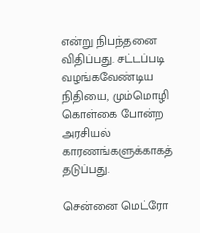என்று நிபந்தனை விதிப்பது. சட்டப்படி வழங்கவேண்டிய நிதியை, மும்மொழி கொள்கை போன்ற அரசியல் காரணங்களுக்காகத் தடுப்பது.

சென்னை மெட்ரோ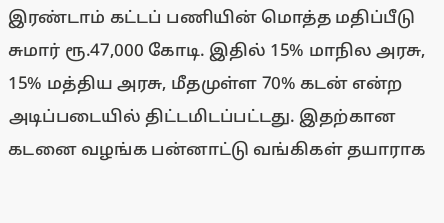இரண்டாம் கட்டப் பணியின் மொத்த மதிப்பீடு சுமார் ரூ.47,000 கோடி. இதில் 15% மாநில அரசு, 15% மத்திய அரசு, மீதமுள்ள 70% கடன் என்ற அடிப்படையில் திட்டமிடப்பட்டது. இதற்கான கடனை வழங்க பன்னாட்டு வங்கிகள் தயாராக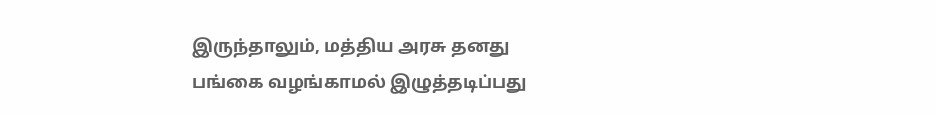இருந்தாலும், மத்திய அரசு தனது பங்கை வழங்காமல் இழுத்தடிப்பது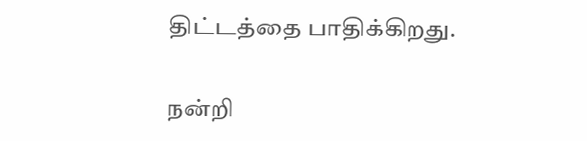திட்டத்தை பாதிக்கிறது.

நன்றி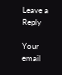Leave a Reply

Your email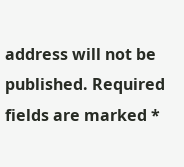address will not be published. Required fields are marked *